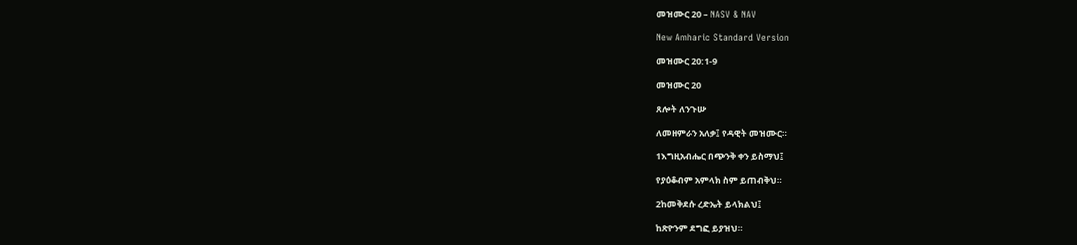መዝሙር 20 – NASV & NAV

New Amharic Standard Version

መዝሙር 20:1-9

መዝሙር 20

ጸሎት ለንጉሡ

ለመዘምራን አለቃ፤ የዳዊት መዝሙር።

1እግዚአብሔር በጭንቅ ቀን ይስማህ፤

የያዕቆብም አምላክ ስም ይጠብቅህ።

2ከመቅደሱ ረድኤት ይላክልህ፤

ከጽዮንም ደግፎ ይያዝህ።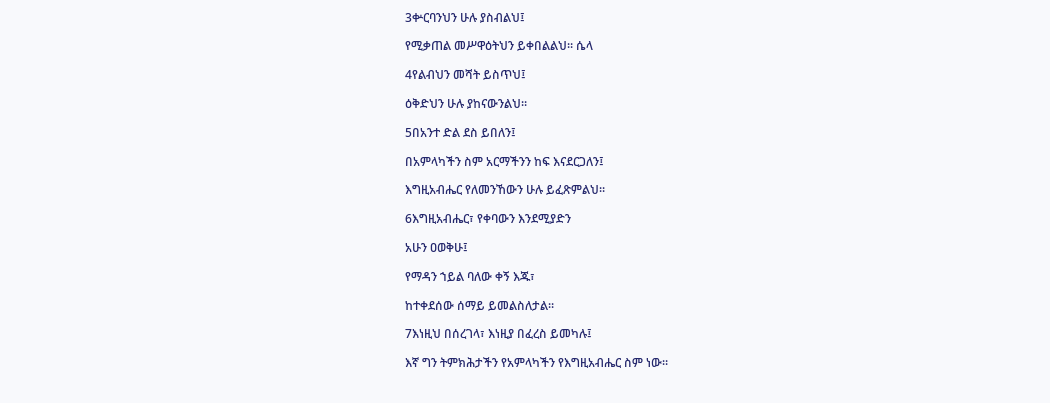3ቍርባንህን ሁሉ ያስብልህ፤

የሚቃጠል መሥዋዕትህን ይቀበልልህ። ሴላ

4የልብህን መሻት ይስጥህ፤

ዕቅድህን ሁሉ ያከናውንልህ።

5በአንተ ድል ደስ ይበለን፤

በአምላካችን ስም አርማችንን ከፍ እናደርጋለን፤

እግዚአብሔር የለመንኸውን ሁሉ ይፈጽምልህ።

6እግዚአብሔር፣ የቀባውን እንደሚያድን

አሁን ዐወቅሁ፤

የማዳን ኀይል ባለው ቀኝ እጁ፣

ከተቀደሰው ሰማይ ይመልስለታል።

7እነዚህ በሰረገላ፣ እነዚያ በፈረስ ይመካሉ፤

እኛ ግን ትምክሕታችን የአምላካችን የእግዚአብሔር ስም ነው።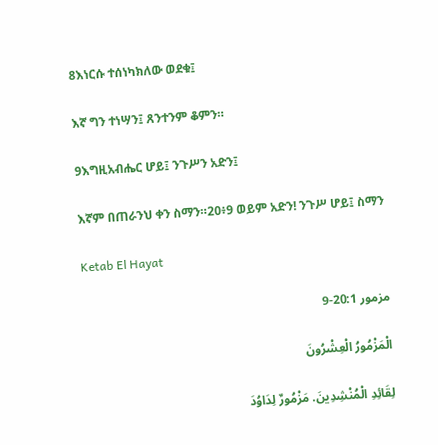8እነርሱ ተሰነካክለው ወደቁ፤

እኛ ግን ተነሣን፤ ጸንተንም ቆምን።

9እግዚአብሔር ሆይ፤ ንጉሥን አድን፤

እኛም በጠራንህ ቀን ስማን።20፥9 ወይም አድን! ንጉሥ ሆይ፤ ስማን

Ketab El Hayat

مزمور 20:1-9

الْمَزْمُورُ الْعِشْرُونَ

لِقَائِدِ الْمُنْشِدِينَ. مَزْمُورٌ لِدَاوُدَ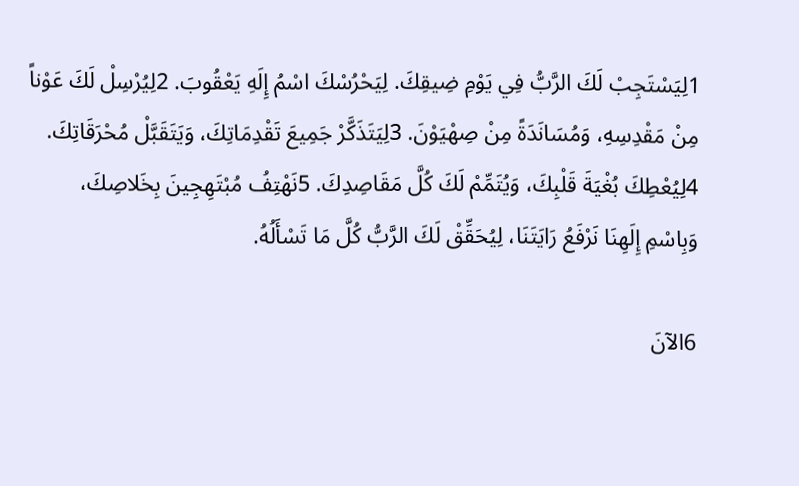1لِيَسْتَجِبْ لَكَ الرَّبُّ فِي يَوْمِ ضِيقِكَ. لِيَحْرُسْكَ اسْمُ إِلَهِ يَعْقُوبَ. 2لِيُرْسِلْ لَكَ عَوْناً مِنْ مَقْدِسِهِ، وَمُسَانَدَةً مِنْ صِهْيَوْنَ. 3لِيَتَذَكَّرْ جَمِيعَ تَقْدِمَاتِكَ، وَيَتَقَبَّلْ مُحْرَقَاتِكَ. 4لِيُعْطِكَ بُغْيَةَ قَلْبِكَ، وَيُتَمِّمْ لَكَ كُلَّ مَقَاصِدِكَ. 5نَهْتِفُ مُبْتَهِجِينَ بِخَلاصِكَ، وَبِاسْمِ إِلَهِنَا نَرْفَعُ رَايَتَنَا، لِيُحَقِّقْ لَكَ الرَّبُّ كُلَّ مَا تَسْأَلُهُ.

6الآنَ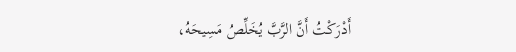أَدْرَكْتُ أَنَّ الرَّبَّ يُخَلِّصُ مَسِيحَهُ،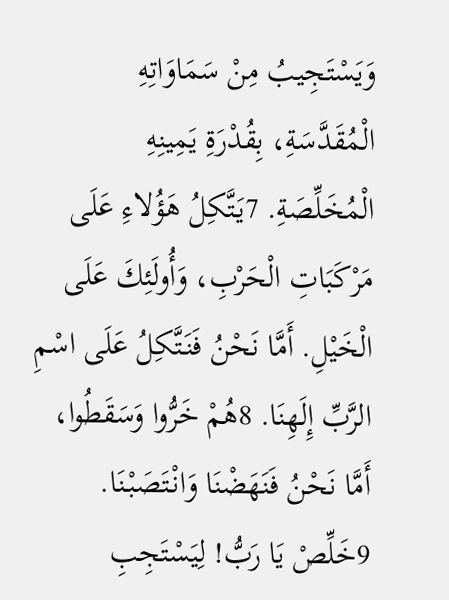وَيَسْتَجِيبُ مِنْ سَمَاوَاتِهِ الْمُقَدَّسَةِ، بِقُدْرَةِ يَمِينِهِ الْمُخَلِّصَةِ. 7يَتَّكِلُ هَؤُلاءِ عَلَى مَرْكَبَاتِ الْحَرْبِ، وَأُولَئِكَ عَلَى الْخَيْلِ. أَمَّا نَحْنُ فَنَتَّكِلُ عَلَى اسْمِ الرَّبِّ إِلَهِنَا. 8هُمْ خَرُّوا وَسَقَطُوا، أَمَّا نَحْنُ فَنَهَضْنَا وَانْتَصَبْنَا. 9خَلِّصْ يَا رَبُّ! لِيَسْتَجِبِ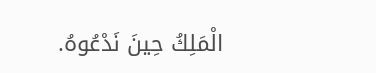الْمَلِكُ حِينَ نَدْعُوهُ.